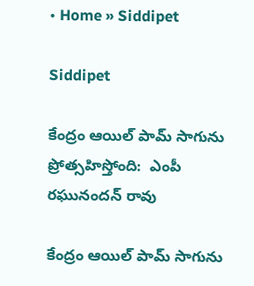• Home » Siddipet

Siddipet

కేంద్రం ఆయిల్ పామ్ సాగును ప్రోత్సహిస్తోంది:  ఎంపీ రఘునందన్ రావు

కేంద్రం ఆయిల్ పామ్ సాగును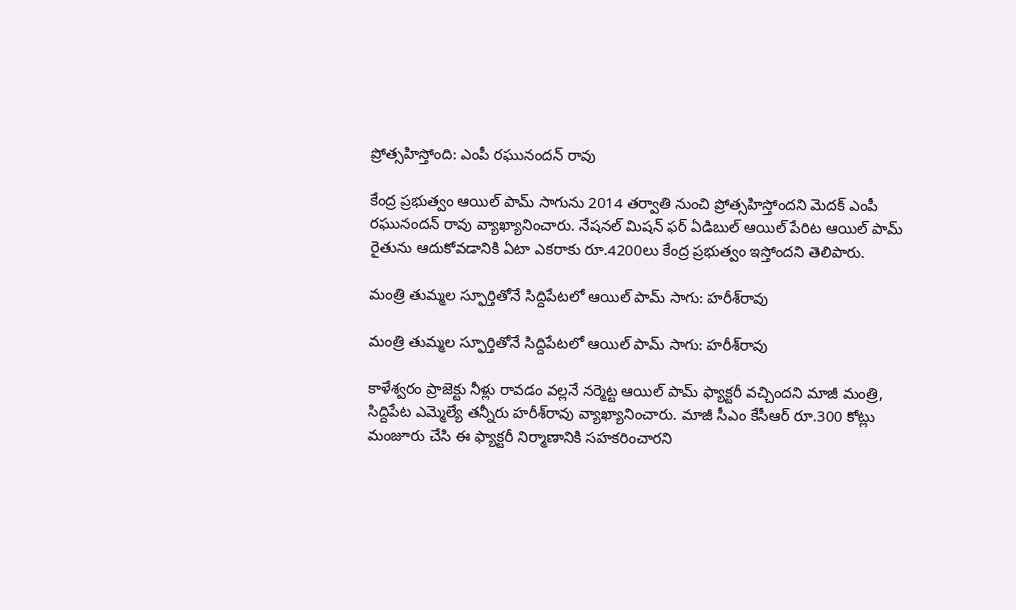ప్రోత్సహిస్తోంది: ఎంపీ రఘునందన్ రావు

కేంద్ర ప్రభుత్వం ఆయిల్ పామ్ సాగును 2014 తర్వాతి నుంచి ప్రోత్సహిస్తోందని మెదక్ ఎంపీ రఘునందన్ రావు వ్యాఖ్యానించారు. నేషనల్ మిషన్ ఫర్ ఏడిబుల్ ఆయిల్ పేరిట ఆయిల్ పామ్ రైతును ఆదుకోవడానికి ఏటా ఎకరాకు రూ.4200లు కేంద్ర ప్రభుత్వం ఇస్తోందని తెలిపారు.

మంత్రి తుమ్మల స్ఫూర్తితోనే సిద్దిపేటలో ఆయిల్ పామ్ సాగు: హరీశ్‌రావు

మంత్రి తుమ్మల స్ఫూర్తితోనే సిద్దిపేటలో ఆయిల్ పామ్ సాగు: హరీశ్‌రావు

కాళేశ్వరం ప్రాజెక్టు నీళ్లు రావడం వల్లనే నర్మెట్ట ఆయిల్ పామ్ ఫ్యాక్టరీ వచ్చిందని మాజీ మంత్రి, సిద్దిపేట ఎమ్మెల్యే తన్నీరు హరీశ్‌రావు వ్యాఖ్యానించారు. మాజీ సీఎం కేసీఆర్ రూ.300 కోట్లు మంజూరు చేసి ఈ ఫ్యాక్టరీ నిర్మాణానికి సహకరించారని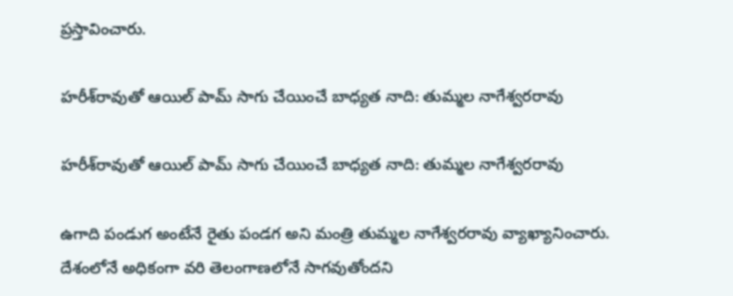ప్రస్తావించారు.

హరీశ్‌రావుతో ఆయిల్ పామ్ సాగు చేయించే బాధ్యత నాది: తుమ్మల నాగేశ్వరరావు

హరీశ్‌రావుతో ఆయిల్ పామ్ సాగు చేయించే బాధ్యత నాది: తుమ్మల నాగేశ్వరరావు

ఉగాది పండుగ అంటేనే రైతు పండగ అని మంత్రి తుమ్మల నాగేశ్వరరావు వ్యాఖ్యానించారు. దేశంలోనే అధికంగా వరి తెలంగాణలోనే సాగవుతోందని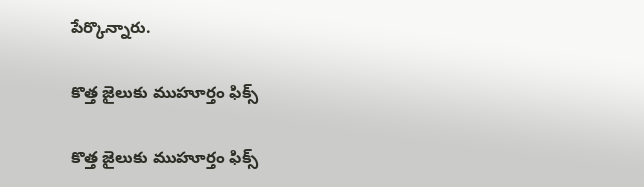పేర్కొన్నారు.

కొత్త జైలుకు ముహూర్తం ఫిక్స్‌

కొత్త జైలుకు ముహూర్తం ఫిక్స్‌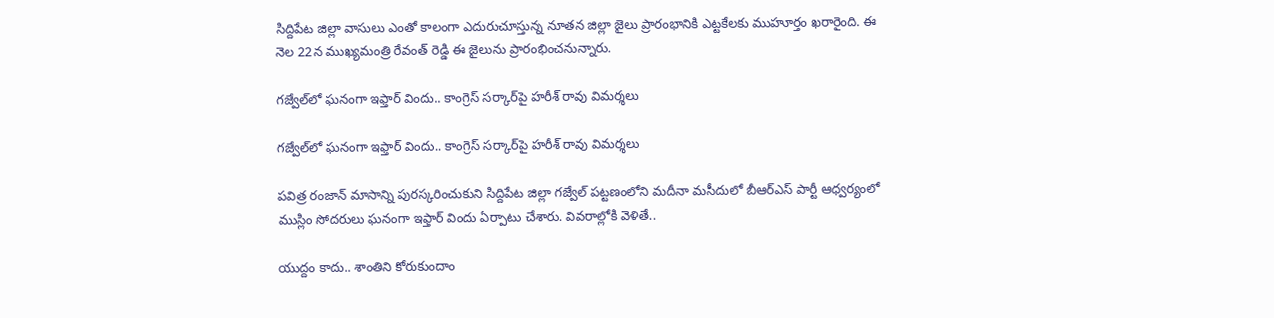సిద్దిపేట జిల్లా వాసులు ఎంతో కాలంగా ఎదురుచూస్తున్న నూతన జిల్లా జైలు ప్రారంభానికి ఎట్టకేలకు ముహూర్తం ఖరారైంది. ఈ నెల 22న ముఖ్యమంత్రి రేవంత్‌ రెడ్డి ఈ జైలును ప్రారంభించనున్నారు.

గజ్వేల్‌లో ఘనంగా ఇఫ్తార్ విందు.. కాంగ్రెస్ సర్కార్‌పై హరీశ్ రావు విమర్శలు

గజ్వేల్‌లో ఘనంగా ఇఫ్తార్ విందు.. కాంగ్రెస్ సర్కార్‌పై హరీశ్ రావు విమర్శలు

పవిత్ర రంజాన్ మాసాన్ని పురస్కరించుకుని సిద్దిపేట జిల్లా గజ్వేల్ పట్టణంలోని మదీనా మసీదులో బీఆర్ఎస్ పార్టీ ఆధ్వర్యంలో ముస్లిం సోదరులు ఘనంగా ఇఫ్తార్ విందు ఏర్పాటు చేశారు. వివరాల్లోకి వెళితే..

యుద్దం కాదు.. శాంతిని కోరుకుందాం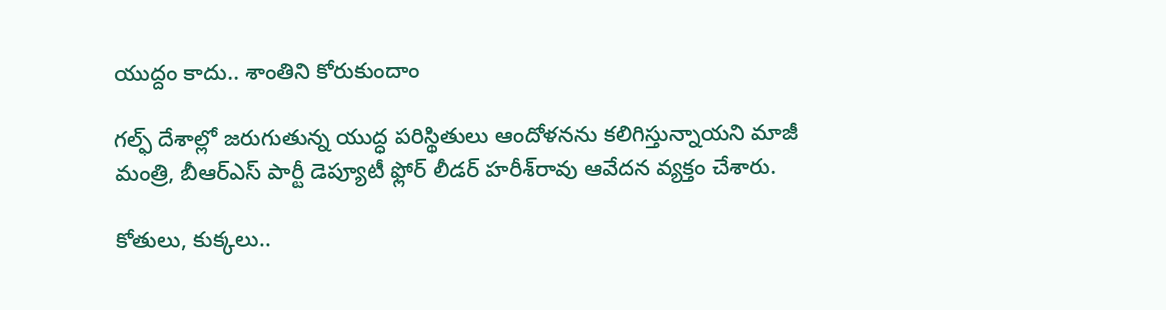యుద్దం కాదు.. శాంతిని కోరుకుందాం

గల్ఫ్‌ దేశాల్లో జరుగుతున్న యుద్ధ పరిస్థితులు ఆందోళనను కలిగిస్తున్నాయని మాజీ మంత్రి, బీఆర్‌ఎస్‌ పార్టీ డెప్యూటీ ఫ్లోర్‌ లీడర్‌ హరీశ్‌రావు ఆవేదన వ్యక్తం చేశారు.

కోతులు, కుక్కలు..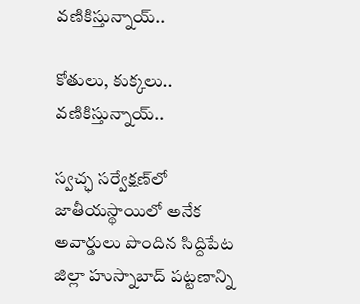వణికిస్తున్నాయ్‌..

కోతులు, కుక్కలు.. వణికిస్తున్నాయ్‌..

స్వచ్ఛ సర్వేక్షణ్‌లో జాతీయస్థాయిలో అనేక అవార్డులు పొందిన సిద్దిపేట జిల్లా హుస్నాబాద్‌ పట్టణాన్ని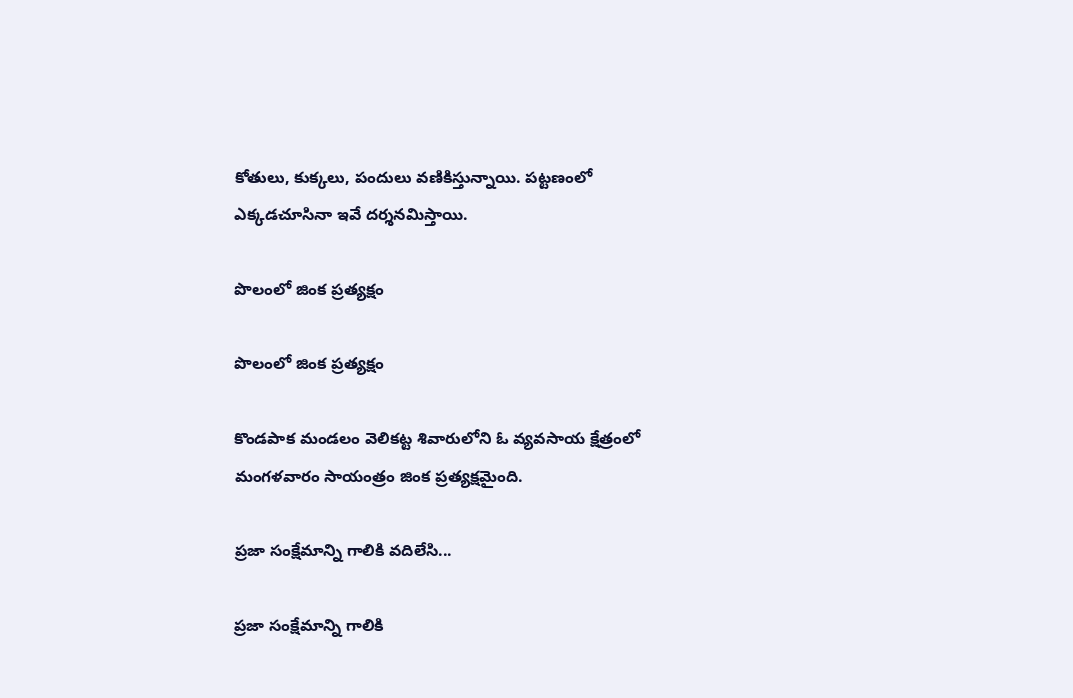కోతులు, కుక్కలు, పందులు వణికిస్తున్నాయి. పట్టణంలో ఎక్కడచూసినా ఇవే దర్శనమిస్తాయి.

పొలంలో జింక ప్రత్యక్షం

పొలంలో జింక ప్రత్యక్షం

కొండపాక మండలం వెలికట్ట శివారులోని ఓ వ్యవసాయ క్షేత్రంలో మంగళవారం సాయంత్రం జింక ప్రత్యక్షమైంది.

ప్రజా సంక్షేమాన్ని గాలికి వదిలేసి...

ప్రజా సంక్షేమాన్ని గాలికి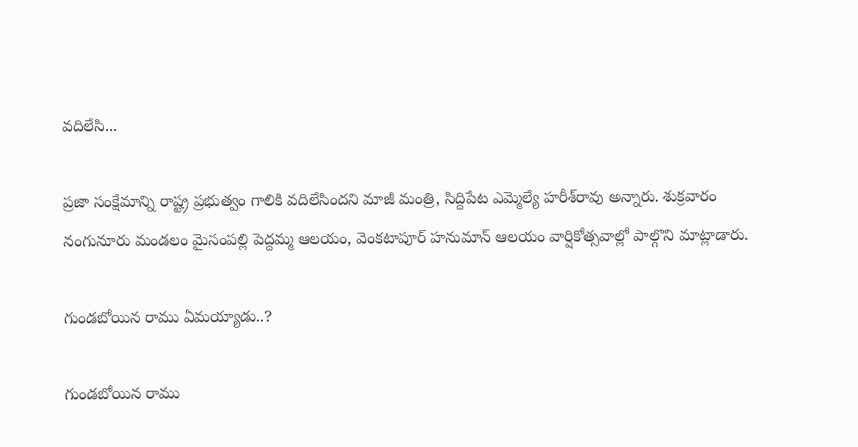వదిలేసి...

ప్రజా సంక్షేమాన్ని రాష్ట్ర ప్రభుత్వం గాలికి వదిలేసిందని మాజీ మంత్రి, సిద్దిపేట ఎమ్మెల్యే హరీశ్‌రావు అన్నారు. శుక్రవారం నంగునూరు మండలం మైసంపల్లి పెద్దమ్మ ఆలయం, వెంకటాపూర్‌ హనుమాన్‌ ఆలయం వార్షికోత్సవాల్లో పాల్గొని మాట్లాడారు.

గుండబోయిన రాము ఏమయ్యాడు..?

గుండబోయిన రాము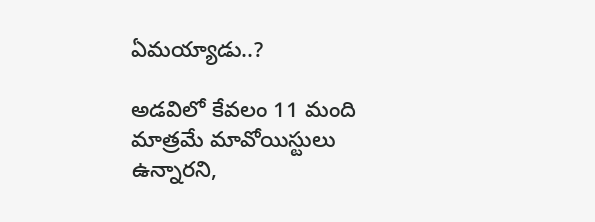ఏమయ్యాడు..?

అడవిలో కేవలం 11 మంది మాత్రమే మావోయిస్టులు ఉన్నారని,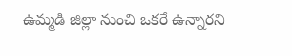ఉమ్మడి జిల్లా నుంచి ఒకరే ఉన్నారని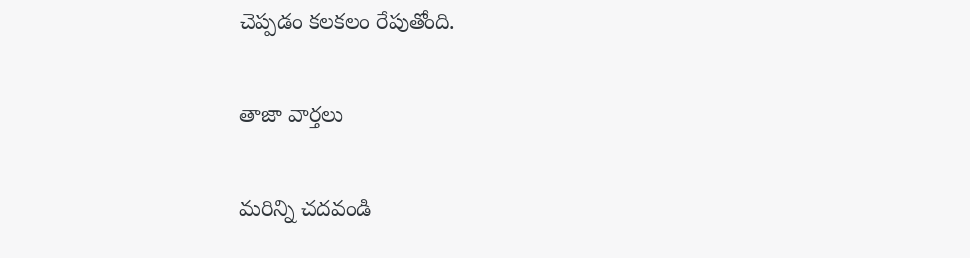చెప్పడం కలకలం రేపుతోంది.

తాజా వార్తలు

మరిన్ని చదవండి